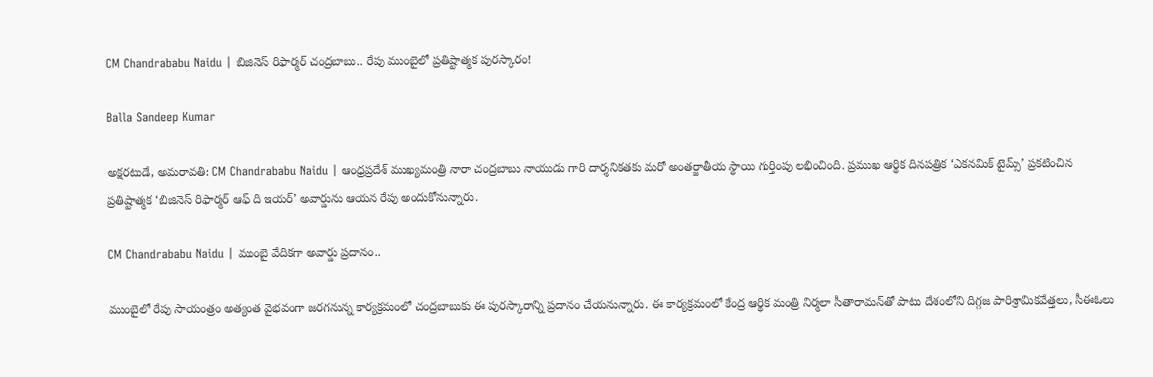CM Chandrababu Naidu | బిజినెస్ రిఫార్మర్ చంద్రబాబు.. రేపు ముంబైలో ప్రతిష్టాత్మక పురస్కారం!

Balla Sandeep Kumar

అక్షరటుడే, అమరావతి: CM Chandrababu Naidu | ఆంధ్రప్రదేశ్ ముఖ్యమంత్రి నారా చంద్రబాబు నాయుడు గారి దార్శనికతకు మరో అంతర్జాతీయ స్థాయి గుర్తింపు లభించింది. ప్రముఖ ఆర్థిక దినపత్రిక ‘ఎకనమిక్ టైమ్స్’ ప్రకటించిన ప్రతిష్టాత్మక ‘బిజినెస్ రిఫార్మర్ ఆఫ్ ది ఇయర్’ అవార్డును ఆయన రేపు అందుకోనున్నారు.

CM Chandrababu Naidu | ముంబై వేదికగా అవార్డు ప్రదానం..

ముంబైలో రేపు సాయంత్రం అత్యంత వైభవంగా జరగనున్న కార్యక్రమంలో చంద్రబాబుకు ఈ పురస్కారాన్ని ప్రదానం చేయనున్నారు. ఈ కార్యక్రమంలో కేంద్ర ఆర్థిక మంత్రి నిర్మలా సీతారామన్‌తో పాటు దేశంలోని దిగ్గజ పారిశ్రామికవేత్తలు, సీఈఓలు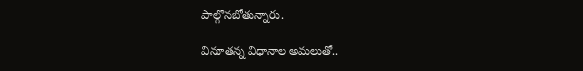పాల్గొనబోతున్నారు.

వినూతన్న విధానాల అమలుతో..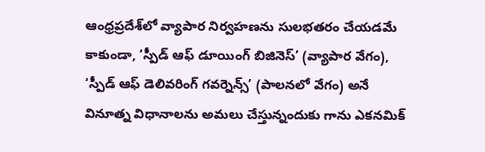ఆంధ్రప్రదేశ్‌లో వ్యాపార నిర్వహణను సులభతరం చేయడమే కాకుండా, ‘స్పీడ్ ఆఫ్ డూయింగ్ బిజినెస్’ (వ్యాపార వేగం), ‘స్పీడ్ ఆఫ్ డెలివరింగ్ గవర్నెన్స్’ (పాలనలో వేగం) అనే వినూత్న విధానాలను అమలు చేస్తున్నందుకు గాను ఎకనమిక్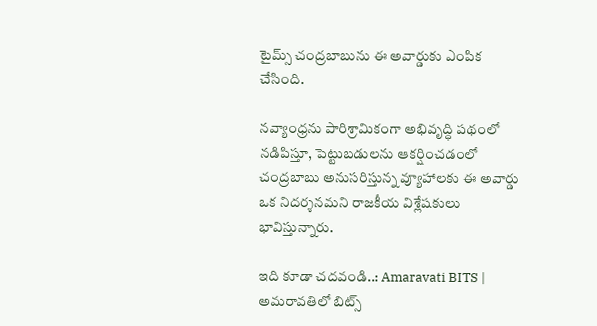టైమ్స్ చంద్రబాబును ఈ అవార్డుకు ఎంపిక చేసింది.

నవ్యాంధ్రను పారిశ్రామికంగా అభివృద్ధి పథంలో నడిపిస్తూ, పెట్టుబడులను ఆకర్షించడంలో చంద్రబాబు అనుసరిస్తున్న వ్యూహాలకు ఈ అవార్డు ఒక నిదర్శనమని రాజకీయ విశ్లేషకులు భావిస్తున్నారు.

ఇది కూడా చదవండి..: Amaravati BITS | అమరావతిలో బిట్స్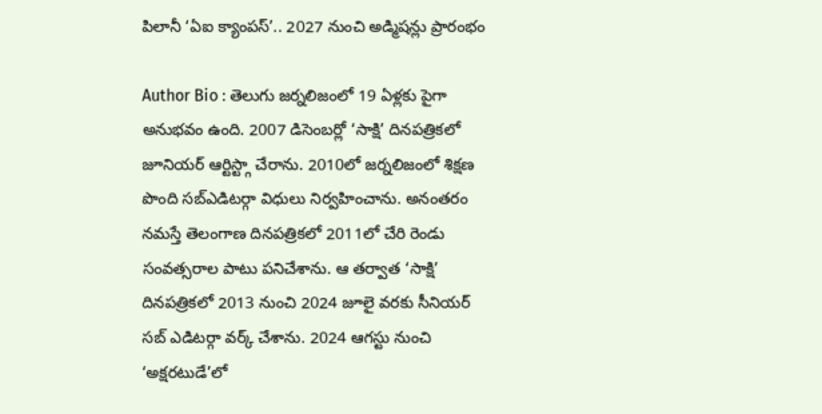పిలానీ ‘ఏఐ క్యాంపస్’.. 2027 నుంచి అడ్మిషన్లు ప్రారంభం

Author Bio : తెలుగు జర్నలిజంలో 19 ఏళ్లకు పైగా అనుభవం ఉంది. 2007 డిసెంబర్లో ‘సాక్షి’ దినపత్రికలో జూనియర్ ఆర్టిస్ట్గా చేరాను. 2010లో జర్నలిజంలో శిక్షణ పొంది సబ్ఎడిటర్గా విధులు నిర్వహించాను. అనంతరం నమస్తే తెలంగాణ దినపత్రికలో 2011లో చేరి రెండు సంవత్సరాల పాటు పనిచేశాను. ఆ తర్వాత ‘సాక్షి’ దినపత్రికలో 2013 నుంచి 2024 జూలై వరకు సీనియర్ సబ్ ఎడిటర్గా వర్క్ చేశాను. 2024 ఆగస్టు నుంచి ‘అక్షరటుడే’లో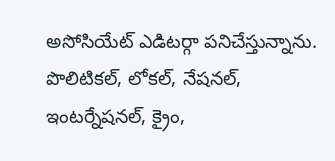అసోసియేట్ ఎడిటర్గా పనిచేస్తున్నాను. పొలిటికల్, లోకల్, నేషనల్, ఇంటర్నేషనల్, క్రైం,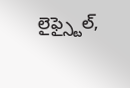లైఫ్స్టైల్,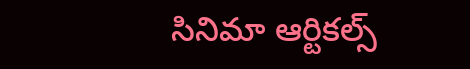సినిమా ఆర్టికల్స్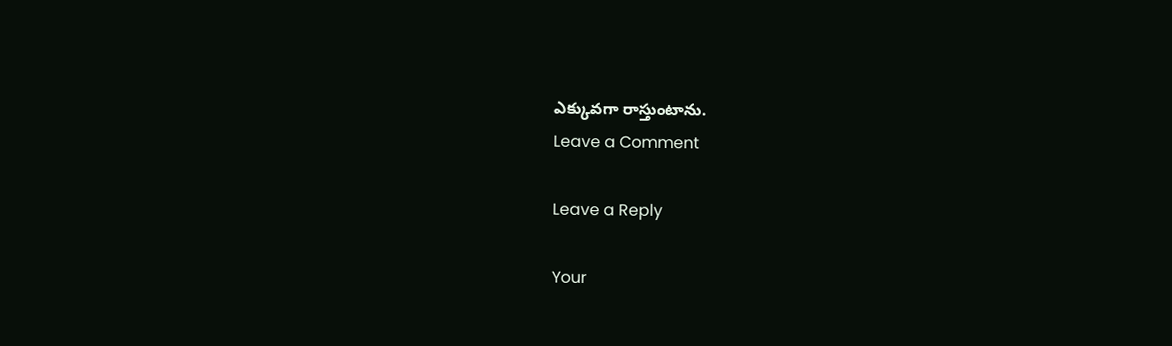ఎక్కువగా రాస్తుంటాను.
Leave a Comment

Leave a Reply

Your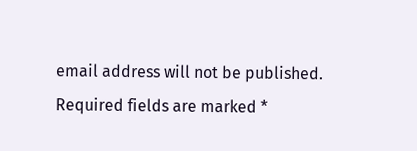email address will not be published. Required fields are marked *